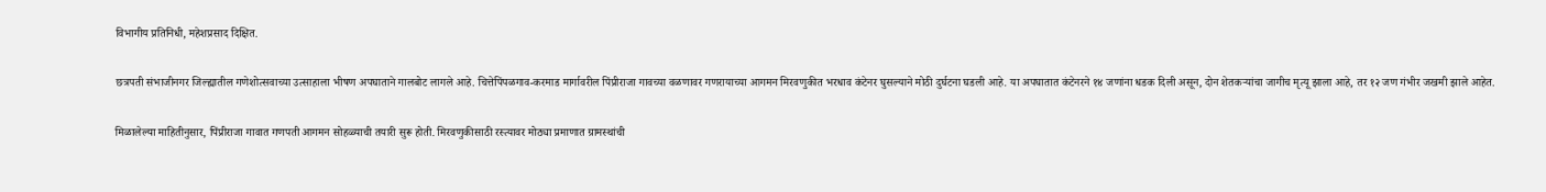विभागीय प्रतिनिधी, महेशप्रसाद दिक्षित.

छत्रपती संभाजीनगर जिल्ह्यातील गणेशोत्सवाच्या उत्साहाला भीषण अपघाताने गालबोट लागले आहे. चित्तेपिंपळगाव-करमाड मार्गावरील पिंप्रीराजा गावच्या वळणावर गणरायाच्या आगमन मिरवणुकीत भरधाव कंटेनर घुसल्याने मोठी दुर्घटना घडली आहे. या अपघातात कंटेनरने १४ जणांना धडक दिली असून, दोन शेतकऱ्यांचा जागीच मृत्यू झाला आहे, तर १२ जण गंभीर जखमी झाले आहेत.

मिळालेल्या माहितीनुसार, पिंप्रीराजा गावात गणपती आगमन सोहळ्याची तयारी सुरू होती. मिरवणुकीसाठी रस्त्यावर मोठ्या प्रमाणात ग्रामस्थांची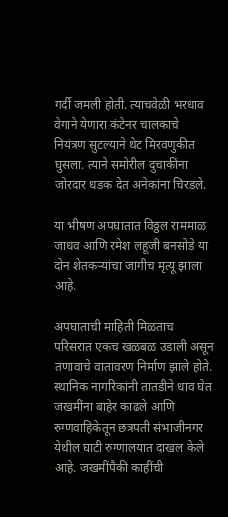गर्दी जमली होती. त्याचवेळी भरधाव वेगाने येणारा कंटेनर चालकाचे नियंत्रण सुटल्याने थेट मिरवणुकीत घुसला. त्याने समोरील दुचाकींना जोरदार धडक देत अनेकांना चिरडले.

या भीषण अपघातात विठ्ठल राममाळ जाधव आणि रमेश लहूजी बनसोडे या दोन शेतकऱ्यांचा जागीच मृत्यू झाला आहे.

अपघाताची माहिती मिळताच परिसरात एकच खळबळ उडाली असून तणावाचे वातावरण निर्माण झाले होते. स्थानिक नागरिकांनी तातडीने धाव घेत जखमींना बाहेर काढले आणि रुग्णवाहिकेतून छत्रपती संभाजीनगर येथील घाटी रुग्णालयात दाखल केले आहे. जखमींपैकी काहींची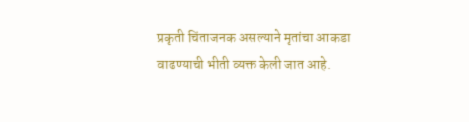प्रकृती चिंताजनक असल्याने मृतांचा आकडा वाढण्याची भीती व्यक्त केली जात आहे.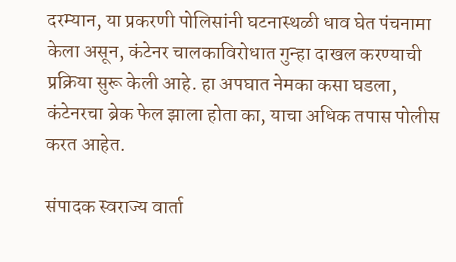दरम्यान, या प्रकरणी पोलिसांनी घटनास्थळी धाव घेत पंचनामा केला असून, कंटेनर चालकाविरोधात गुन्हा दाखल करण्याची प्रक्रिया सुरू केली आहे. हा अपघात नेमका कसा घडला, कंटेनरचा ब्रेक फेल झाला होता का, याचा अधिक तपास पोलीस करत आहेत.

संपादक स्वराज्य वार्ता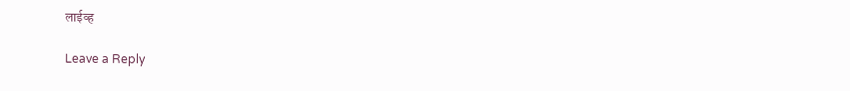लाईव्ह

Leave a Reply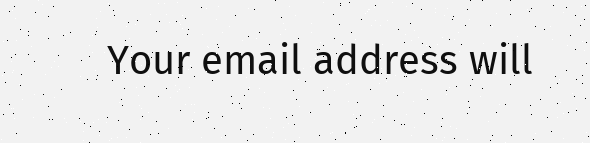Your email address will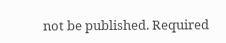not be published. Required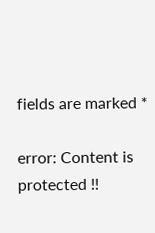fields are marked *

error: Content is protected !!